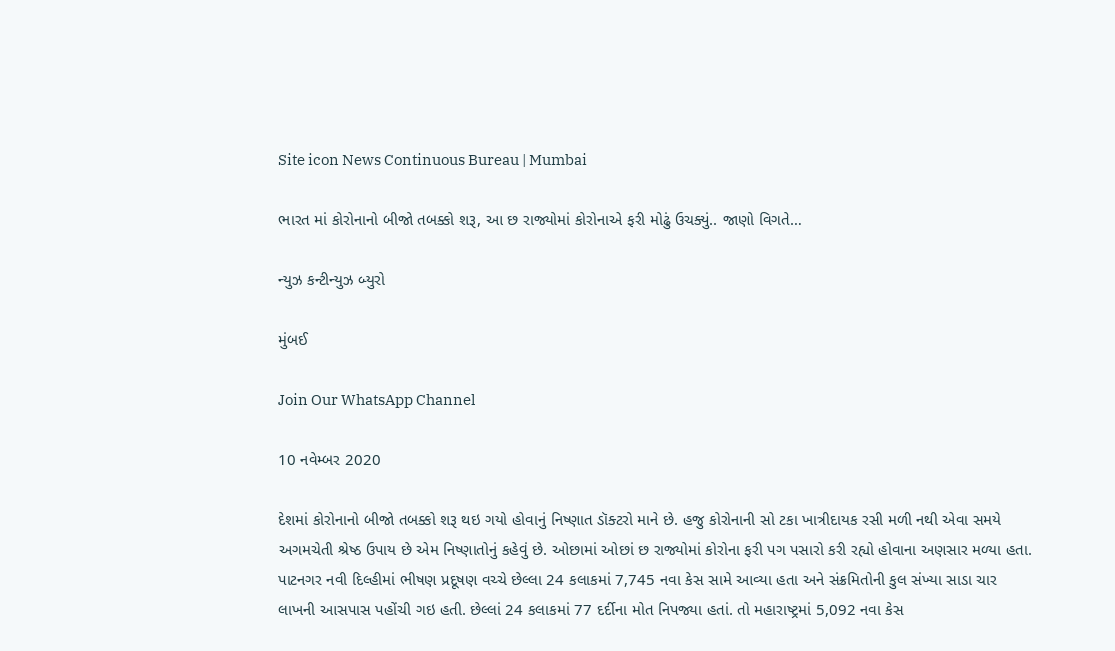Site icon News Continuous Bureau | Mumbai

ભારત માં કોરોનાનો બીજો તબક્કો શરૂ, આ છ રાજ્યોમાં કોરોનાએ ફરી મોઢું ઉચક્યું.. જાણો વિગતે…

ન્યુઝ કન્ટીન્યુઝ બ્યુરો

મુંબઈ

Join Our WhatsApp Channel

10 નવેમ્બર 2020

દેશમાં કોરોનાનો બીજો તબક્કો શરૂ થઇ ગયો હોવાનું નિષ્ણાત ડૉક્ટરો માને છે. હજુ કોરોનાની સો ટકા ખાત્રીદાયક રસી મળી નથી એવા સમયે અગમચેતી શ્રેષ્ઠ ઉપાય છે એમ નિષ્ણાતોનું કહેવું છે. ઓછામાં ઓછાં છ રાજ્યોમાં કોરોના ફરી પગ પસારો કરી રહ્યો હોવાના અણસાર મળ્યા હતા. પાટનગર નવી દિલ્હીમાં ભીષણ પ્રદૂષણ વચ્ચે છેલ્લા 24 કલાકમાં 7,745 નવા કેસ સામે આવ્યા હતા અને સંક્રમિતોની કુલ સંખ્યા સાડા ચાર લાખની આસપાસ પહોંચી ગઇ હતી. છેલ્લાં 24 કલાકમાં 77 દર્દીના મોત નિપજ્યા હતાં. તો મહારાષ્ટ્રમાં 5,092 નવા કેસ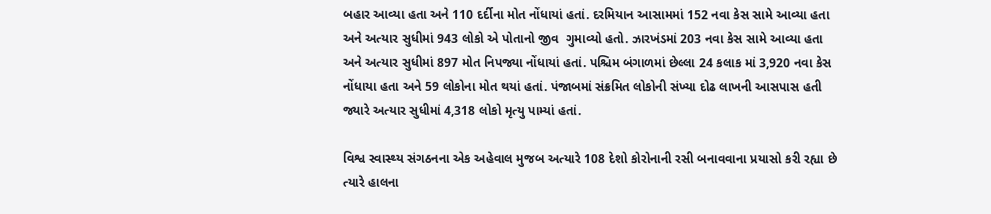બહાર આવ્યા હતા અને 110 દર્દીના મોત નોંધાયાં હતાં. દરમિયાન આસામમાં 152 નવા કેસ સામે આવ્યા હતા અને અત્યાર સુધીમાં 943 લોકો એ પોતાનો જીવ  ગુમાવ્યો હતો. ઝારખંડમાં 203 નવા કેસ સામે આવ્યા હતા અને અત્યાર સુધીમાં 897 મોત નિપજ્યા નોંધાયાં હતાં. પશ્ચિમ બંગાળમાં છેલ્લા 24 કલાક માં 3,920 નવા કેસ નોંધાયા હતા અને 59 લોકોના મોત થયાં હતાં. પંજાબમાં સંક્રમિત લોકોની સંખ્યા દોઢ લાખની આસપાસ હતી જ્યારે અત્યાર સુધીમાં 4,318 લોકો મૃત્યુ પામ્યાં હતાં.

વિશ્વ સ્વાસ્થ્ય સંગઠનના એક અહેવાલ મુજબ અત્યારે 108 દેશો કોરોનાની રસી બનાવવાના પ્રયાસો કરી રહ્યા છે ત્યારે હાલના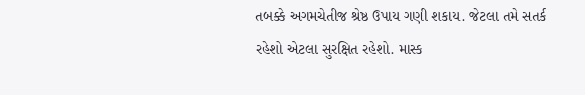તબક્કે અગમચેતીજ શ્રેષ્ઠ ઉપાય ગણી શકાય. જેટલા તમે સતર્ક રહેશો એટલા સુરક્ષિત રહેશો. માસ્ક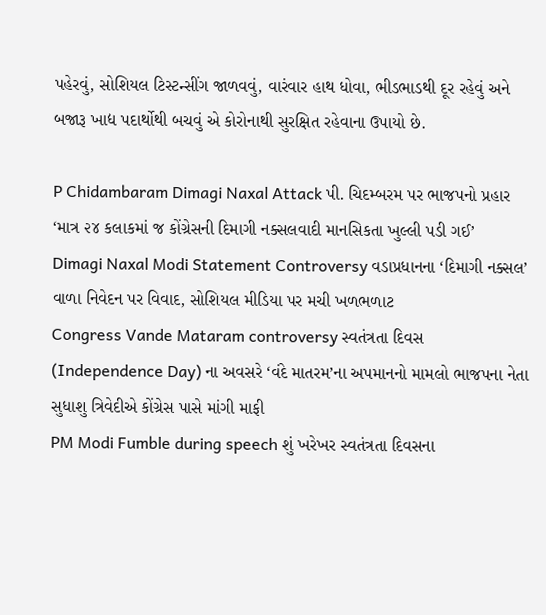પહેરવું, સોશિયલ ટિસ્ટન્સીંગ જાળવવું, વારંવાર હાથ ધોવા, ભીડભાડથી દૂર રહેવું અને બજારૂ ખાદ્ય પદાર્થોથી બચવું એ કોરોનાથી સુરક્ષિત રહેવાના ઉપાયો છે.

P Chidambaram Dimagi Naxal Attack પી. ચિદમ્બરમ પર ભાજપનો પ્રહાર ‘માત્ર ૨૪ કલાકમાં જ કોંગ્રેસની દિમાગી નક્સલવાદી માનસિકતા ખુલ્લી પડી ગઈ’
Dimagi Naxal Modi Statement Controversy વડાપ્રધાનના ‘દિમાગી નક્સલ’ વાળા નિવેદન પર વિવાદ, સોશિયલ મીડિયા પર મચી ખળભળાટ
Congress Vande Mataram controversy સ્વતંત્રતા દિવસ (Independence Day) ના અવસરે ‘વંદે માતરમ’ના અપમાનનો મામલો ભાજપના નેતા સુધાશુ ત્રિવેદીએ કોંગ્રેસ પાસે માંગી માફી
PM Modi Fumble during speech શું ખરેખર સ્વતંત્રતા દિવસના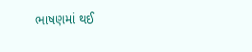ભાષણમાં થઈ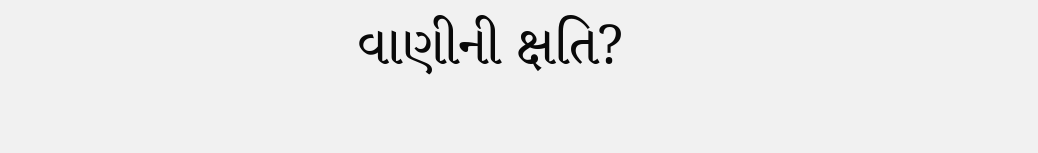વાણીની ક્ષતિ?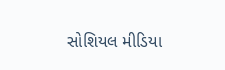સોશિયલ મીડિયા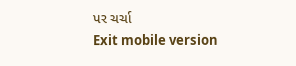પર ચર્ચા
Exit mobile version